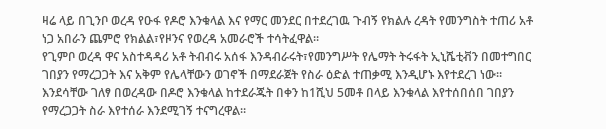ዛሬ ላይ በጊንቦ ወረዳ የዑፋ የዶሮ እንቁላል እና የማር መንደር በተደረገዉ ጉብኝ የክልሉ ረዳት የመንግስት ተጠሪ አቶ ነጋ አበራን ጨምሮ የክልል፣የዞንና የወረዳ አመራሮች ተሳትፈዋል።
የጊምቦ ወረዳ ዋና አስተዳዳሪ አቶ ትብብሩ አሰፋ እንዳብራሩት፣የመንግሥት የሌማት ትሩፋት ኢኒሼቲቭን በመተግበር ገበያን የማረጋጋት እና አቅም የሌላቸውን ወገኖች በማደራጀት የስራ ዕድል ተጠቃሚ እንዲሆኑ እየተደረገ ነው።
እንደሳቸው ገለፃ በወረዳው በዶሮ እንቁላል ከተደራጁት በቀን ከ1ሺህ 5መቶ በላይ እንቁላል እየተሰበሰበ ገበያን የማረጋጋት ስራ እየተሰራ እንደሚገኝ ተናግረዋል።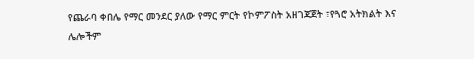የጨራባ ቀበሌ የማር መንደር ያለው የማር ምርት የኮምፖስት አዘገጃጀት ፣የጓሮ አትክልት እና ሌሎችም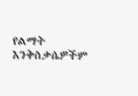የልማት እንቅስቃሴዎችም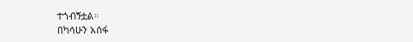ተጎብኝቷል።
በካሳሁን አሰፋ